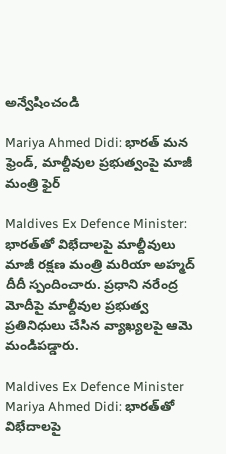అన్వేషించండి

Mariya Ahmed Didi: భారత్ మన ఫ్రెండ్, మాల్దీవుల ప్రభుత్వంపై మాజీ మంత్రి ఫైర్

Maldives Ex Defence Minister: భారత్‌తో విభేదాలపై మాల్దీవులు మాజీ రక్షణ మంత్రి మరియా అహ్మద్ దీదీ స్పందించారు. ప్రధాని నరేంద్ర మోదీపై మాల్దీవుల ప్రభుత్వ ప్రతినిధులు చేసిన వ్యాఖ్యలపై ఆమె మండిపడ్డారు.

Maldives Ex Defence Minister Mariya Ahmed Didi: భారత్‌తో విభేదాలపై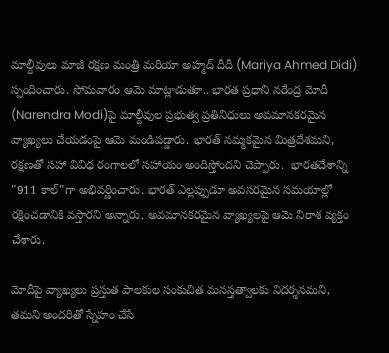మాల్దీవులు మాజీ రక్షణ మంత్రి మరియా అహ్మద్ దీదీ (Mariya Ahmed Didi) స్పందించారు. సోమవారం ఆమె మాట్లాడుతూ.. భారత ప్రధాని నరేంద్ర మోదీ (Narendra Modi)పై మాల్దీవుల ప్రభుత్వ ప్రతినిధులు అవమానకరమైన వ్యాఖ్యలు చేయడంపై ఆమె మండిపడ్డారు. భారత్ నమ్మకమైన మిత్రదేశమని, రక్షణతో సహా వివిధ రంగాలలో సహాయం అందిస్తోందని చెప్పారు.  భారతదేశాన్ని "911 కాల్"గా అభివర్ణించారు. భారత్ ఎల్లప్పుడూ అవసరమైన సమయాల్లో రక్షించడానికి వస్తారని అన్నారు. అవమానకరమైన వ్యాఖ్యలపై ఆమె నిరాశ వ్యక్తం చేశారు.

మోదీపై వ్యాఖ్యలు ప్రస్తుత పాలకుల సంకుచిత మనస్తత్వాలకు నిదర్శనమని, తమని అందరితో స్నేహం చేసే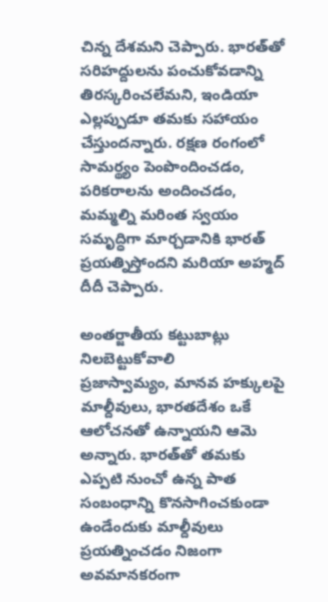చిన్న దేశమని చెప్పారు. భారత్‌తో సరిహద్దులను పంచుకోవడాన్ని తిరస్కరించలేమని, ఇండియా ఎల్లప్పుడూ తమకు సహాయం చేస్తుందన్నారు. రక్షణ రంగంలో సామర్థ్యం పెంపొందించడం, పరికరాలను అందించడం, మమ్మల్ని మరింత స్వయం సమృద్ధిగా మార్చడానికి భారత్ ప్రయత్నిస్తోందని మరియా అహ్మద్ దీదీ చెప్పారు.

అంతర్జాతీయ కట్టుబాట్లు నిలబెట్టుకోవాలి
ప్రజాస్వామ్యం, మానవ హక్కులపై మాల్దీవులు, భారతదేశం ఒకే ఆలోచనతో ఉన్నాయని ఆమె అన్నారు. భారత్‌తో తమకు ఎప్పటి నుంచో ఉన్న పాత సంబంధాన్ని కొనసాగించకుండా ఉండేందుకు మాల్దీవులు ప్రయత్నించడం నిజంగా అవమానకరంగా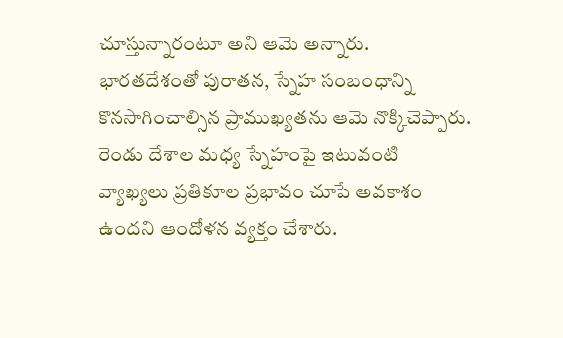చూస్తున్నారంటూ అని ఆమె అన్నారు. భారతదేశంతో పురాతన, స్నేహ సంబంధాన్ని కొనసాగించాల్సిన ప్రాముఖ్యతను ఆమె నొక్కిచెప్పారు. రెండు దేశాల మధ్య స్నేహంపై ఇటువంటి వ్యాఖ్యలు ప్రతికూల ప్రభావం చూపే అవకాశం ఉందని ఆందోళన వ్యక్తం చేశారు.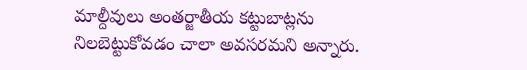మాల్దీవులు అంతర్జాతీయ కట్టుబాట్లను నిలబెట్టుకోవడం చాలా అవసరమని అన్నారు.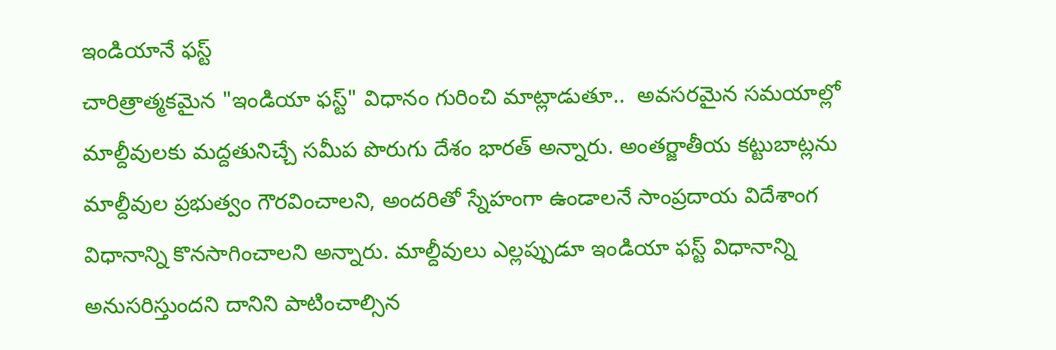ఇండియానే ఫస్ట్
చారిత్రాత్మకమైన "ఇండియా ఫస్ట్" విధానం గురించి మాట్లాడుతూ..  అవసరమైన సమయాల్లో మాల్దీవులకు మద్దతునిచ్చే సమీప పొరుగు దేశం భారత్ అన్నారు. అంతర్జాతీయ కట్టుబాట్లను మాల్దీవుల ప్రభుత్వం గౌరవించాలని, అందరితో స్నేహంగా ఉండాలనే సాంప్రదాయ విదేశాంగ విధానాన్ని కొనసాగించాలని అన్నారు. మాల్దీవులు ఎల్లప్పుడూ ఇండియా ఫస్ట్ విధానాన్ని అనుసరిస్తుందని దానిని పాటించాల్సిన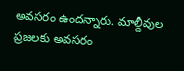అవసరం ఉందన్నారు. మాల్దీవుల ప్రజలకు అవసరం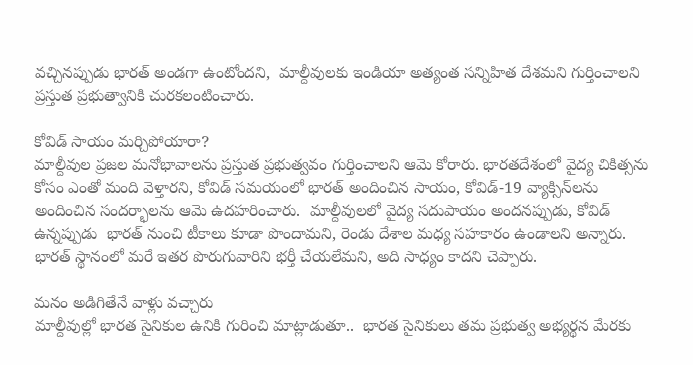వచ్చినప్పుడు భారత్ అండగా ఉంటోందని,  మాల్దీవులకు ఇండియా అత్యంత సన్నిహిత దేశమని గుర్తించాలని ప్రస్తుత ప్రభుత్వానికి చురకలంటించారు.

కోవిడ్ సాయం మర్చిపోయారా?
మాల్దీవుల ప్రజల మనోభావాలను ప్రస్తుత ప్రభుత్వవం గుర్తించాలని ఆమె కోరారు. భారతదేశంలో వైద్య చికిత్సను కోసం ఎంతో మంది వెళ్తారని, కోవిడ్ సమయంలో భారత్ అందించిన సాయం, కోవిడ్-19 వ్యాక్సిన్‌లను అందించిన సందర్భాలను ఆమె ఉదహరించారు.  మాల్దీవులలో వైద్య సదుపాయం అందనప్పుడు, కోవిడ్ ఉన్నప్పుడు  భారత్ నుంచి టీకాలు కూడా పొందామని, రెండు దేశాల మధ్య సహకారం ఉండాలని అన్నారు. భారత్ స్థానంలో మరే ఇతర పొరుగువారిని భర్తీ చేయలేమని, అది సాధ్యం కాదని చెప్పారు.

మనం అడిగితేనే వాళ్లు వచ్చారు
మాల్దీవుల్లో భారత సైనికుల ఉనికి గురించి మాట్లాడుతూ..  భారత సైనికులు తమ ప్రభుత్వ అభ్యర్థన మేరకు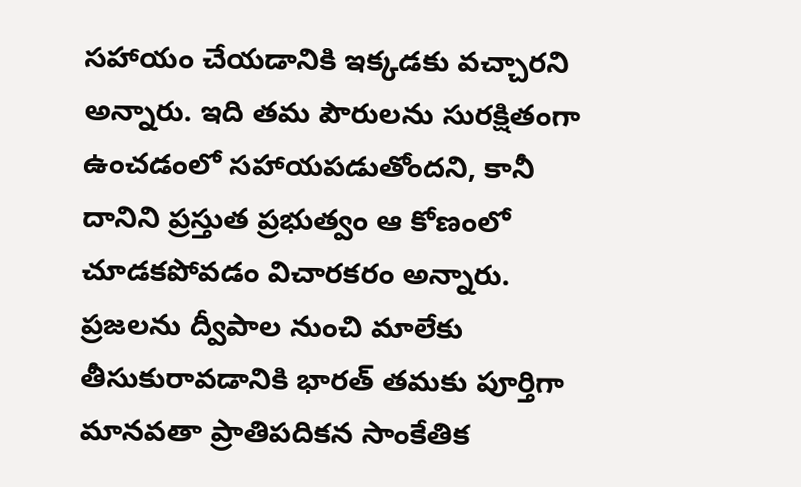సహాయం చేయడానికి ఇక్కడకు వచ్చారని అన్నారు. ఇది తమ పౌరులను సురక్షితంగా ఉంచడంలో సహాయపడుతోందని, కానీ దానిని ప్రస్తుత ప్రభుత్వం ఆ కోణంలో చూడకపోవడం విచారకరం అన్నారు. ప్రజలను ద్వీపాల నుంచి మాలేకు తీసుకురావడానికి భారత్ తమకు పూర్తిగా మానవతా ప్రాతిపదికన సాంకేతిక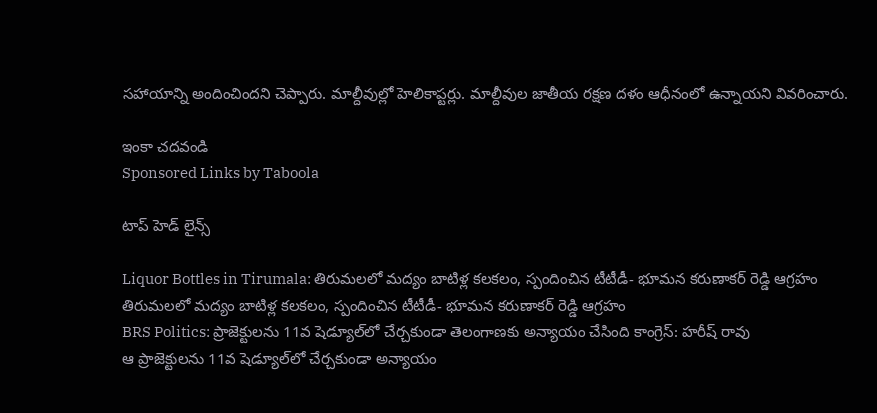సహాయాన్ని అందించిందని చెప్పారు. మాల్దీవుల్లో హెలికాప్టర్లు. మాల్దీవుల జాతీయ రక్షణ దళం ఆధీనంలో ఉన్నాయని వివరించారు.

ఇంకా చదవండి
Sponsored Links by Taboola

టాప్ హెడ్ లైన్స్

Liquor Bottles in Tirumala: తిరుమలలో మద్యం బాటిళ్ల కలకలం, స్పందించిన టీటీడీ- భూమన కరుణాకర్ రెడ్డి ఆగ్రహం
తిరుమలలో మద్యం బాటిళ్ల కలకలం, స్పందించిన టీటీడీ- భూమన కరుణాకర్ రెడ్డి ఆగ్రహం
BRS Politics: ప్రాజెక్టులను 11వ షెడ్యూల్‌లో చేర్చకుండా తెలంగాణకు అన్యాయం చేసింది కాంగ్రెస్: హరీష్ రావు
ఆ ప్రాజెక్టులను 11వ షెడ్యూల్‌లో చేర్చకుండా అన్యాయం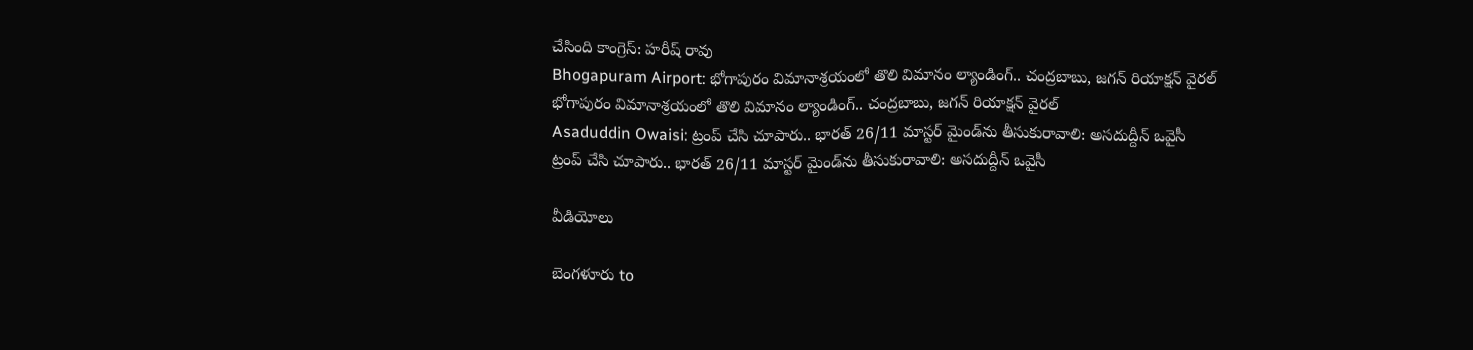చేసింది కాంగ్రెస్: హరీష్ రావు
Bhogapuram Airport: భోగాపురం విమానాశ్రయంలో తొలి విమానం ల్యాండింగ్.. చంద్రబాబు, జగన్ రియాక్షన్ వైరల్
భోగాపురం విమానాశ్రయంలో తొలి విమానం ల్యాండింగ్.. చంద్రబాబు, జగన్ రియాక్షన్ వైరల్
Asaduddin Owaisi: ట్రంప్ చేసి చూపారు.. భారత్ 26/11 మాస్టర్ మైండ్‌ను తీసుకురావాలి: అసదుద్దీన్ ఒవైసీ
ట్రంప్ చేసి చూపారు.. భారత్ 26/11 మాస్టర్ మైండ్‌ను తీసుకురావాలి: అసదుద్దీన్ ఒవైసీ

వీడియోలు

బెంగళూరు to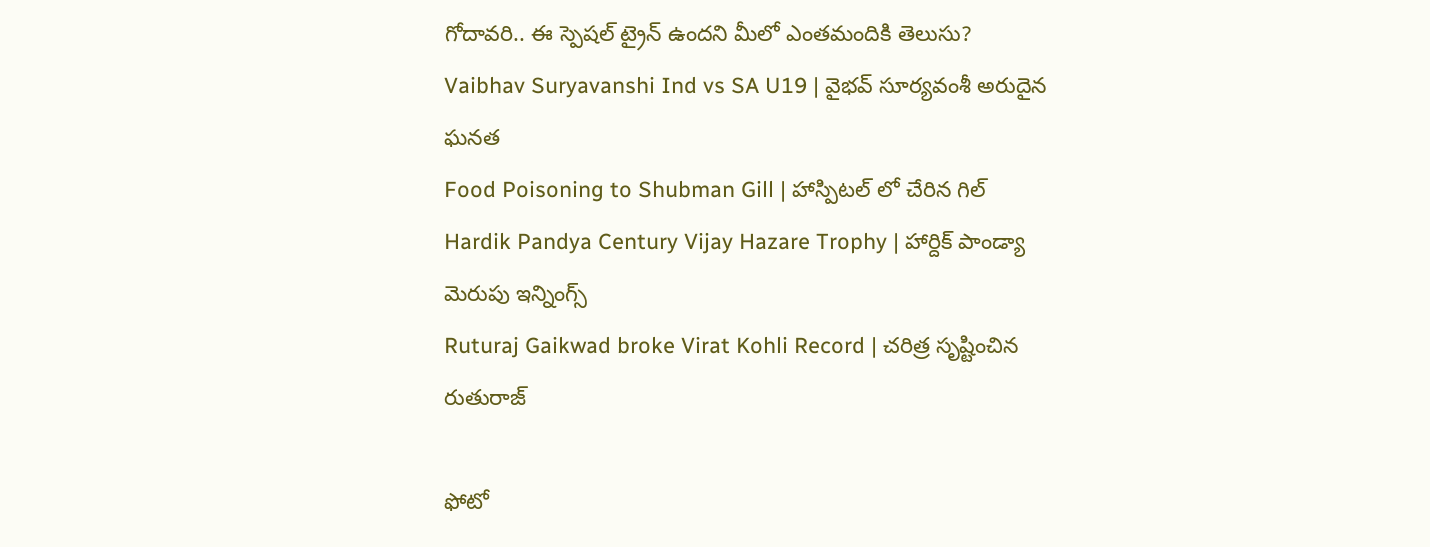గోదావరి.. ఈ స్పెషల్ ట్రైన్ ఉందని మీలో ఎంతమందికి తెలుసు?
Vaibhav Suryavanshi Ind vs SA U19 | వైభవ్ సూర్యవంశీ అరుదైన ఘనత
Food Poisoning to Shubman Gill | హాస్పిటల్ లో చేరిన గిల్
Hardik Pandya Century Vijay Hazare Trophy | హార్దిక్ పాండ్యా మెరుపు ఇన్నింగ్స్
Ruturaj Gaikwad broke Virat Kohli Record | చరిత్ర సృష్టించిన రుతురాజ్

ఫోటో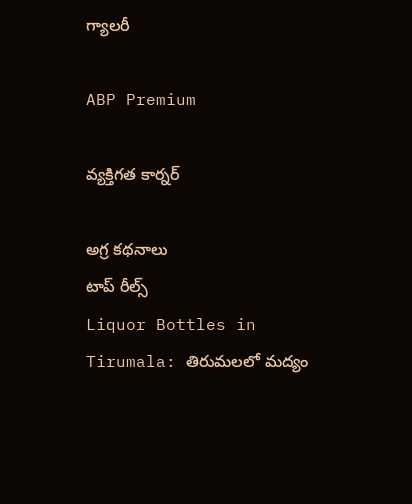గ్యాలరీ

ABP Premium

వ్యక్తిగత కార్నర్

అగ్ర కథనాలు
టాప్ రీల్స్
Liquor Bottles in Tirumala: తిరుమలలో మద్యం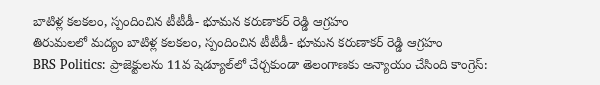బాటిళ్ల కలకలం, స్పందించిన టీటీడీ- భూమన కరుణాకర్ రెడ్డి ఆగ్రహం
తిరుమలలో మద్యం బాటిళ్ల కలకలం, స్పందించిన టీటీడీ- భూమన కరుణాకర్ రెడ్డి ఆగ్రహం
BRS Politics: ప్రాజెక్టులను 11వ షెడ్యూల్‌లో చేర్చకుండా తెలంగాణకు అన్యాయం చేసింది కాంగ్రెస్: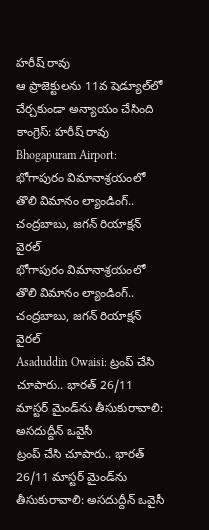హరీష్ రావు
ఆ ప్రాజెక్టులను 11వ షెడ్యూల్‌లో చేర్చకుండా అన్యాయం చేసింది కాంగ్రెస్: హరీష్ రావు
Bhogapuram Airport: భోగాపురం విమానాశ్రయంలో తొలి విమానం ల్యాండింగ్.. చంద్రబాబు, జగన్ రియాక్షన్ వైరల్
భోగాపురం విమానాశ్రయంలో తొలి విమానం ల్యాండింగ్.. చంద్రబాబు, జగన్ రియాక్షన్ వైరల్
Asaduddin Owaisi: ట్రంప్ చేసి చూపారు.. భారత్ 26/11 మాస్టర్ మైండ్‌ను తీసుకురావాలి: అసదుద్దీన్ ఒవైసీ
ట్రంప్ చేసి చూపారు.. భారత్ 26/11 మాస్టర్ మైండ్‌ను తీసుకురావాలి: అసదుద్దీన్ ఒవైసీ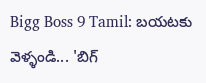Bigg Boss 9 Tamil: బయటకు వెళ్ళండి... 'బిగ్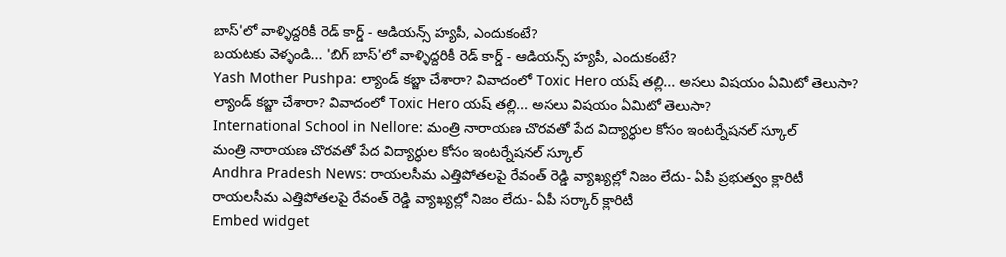బాస్'లో వాళ్ళిద్దరికీ రెడ్ కార్డ్ - ఆడియన్స్‌ హ్యపీ, ఎందుకంటే?
బయటకు వెళ్ళండి... 'బిగ్ బాస్'లో వాళ్ళిద్దరికీ రెడ్ కార్డ్ - ఆడియన్స్‌ హ్యపీ, ఎందుకంటే?
Yash Mother Pushpa: ల్యాండ్ కబ్జా చేశారా? వివాదంలో Toxic Hero యష్ తల్లి... అసలు విషయం ఏమిటో తెలుసా?
ల్యాండ్ కబ్జా చేశారా? వివాదంలో Toxic Hero యష్ తల్లి... అసలు విషయం ఏమిటో తెలుసా?
International School in Nellore: మంత్రి నారాయణ చొరవతో పేద విద్యార్ధుల కోసం ఇంటర్నేషనల్ స్కూల్
మంత్రి నారాయణ చొరవతో పేద విద్యార్ధుల కోసం ఇంటర్నేషనల్ స్కూల్
Andhra Pradesh News: రాయలసీమ ఎత్తిపోతలపై రేవంత్ రెడ్డి వ్యాఖ్యల్లో నిజం లేదు- ఏపీ ప్రభుత్వం క్లారిటీ
రాయలసీమ ఎత్తిపోతలపై రేవంత్ రెడ్డి వ్యాఖ్యల్లో నిజం లేదు- ఏపీ సర్కార్ క్లారిటీ
Embed widget